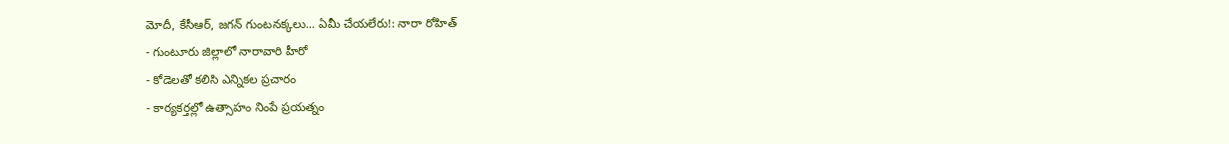మోదీ, కేసీఆర్, జగన్ గుంటనక్కలు... ఏమీ చేయలేరు!: నారా రోహిత్
- గుంటూరు జిల్లాలో నారావారి హీరో
- కోడెలతో కలిసి ఎన్నికల ప్రచారం
- కార్యకర్తల్లో ఉత్సాహం నింపే ప్రయత్నం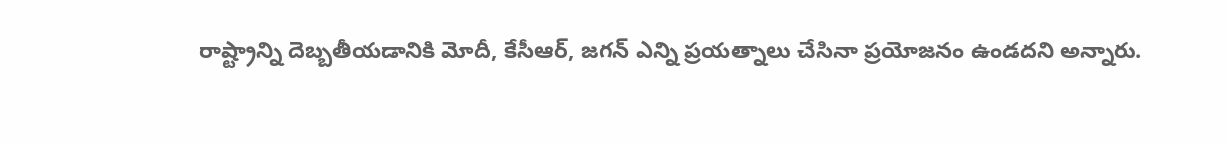రాష్ట్రాన్ని దెబ్బతీయడానికి మోదీ, కేసీఆర్, జగన్ ఎన్ని ప్రయత్నాలు చేసినా ప్రయోజనం ఉండదని అన్నారు.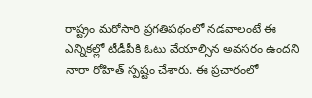రాష్ట్రం మరోసారి ప్రగతిపథంలో నడవాలంటే ఈ ఎన్నికల్లో టీడీపీకి ఓటు వేయాల్సిన అవసరం ఉందని నారా రోహిత్ స్పష్టం చేశారు. ఈ ప్రచారంలో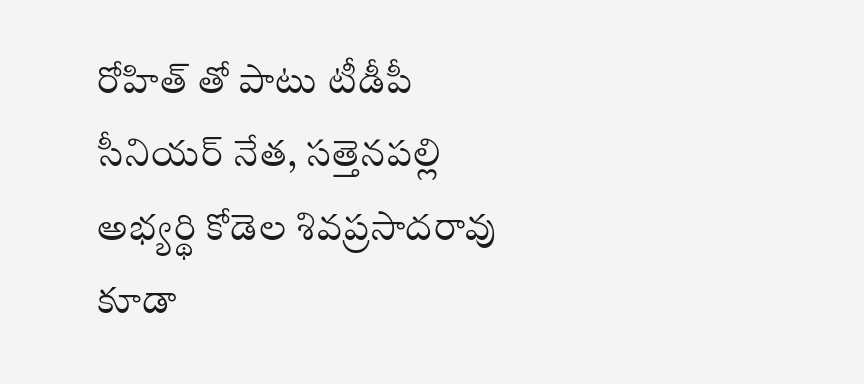రోహిత్ తో పాటు టీడీపీ సీనియర్ నేత, సత్తెనపల్లి అభ్యర్థి కోడెల శివప్రసాదరావు కూడా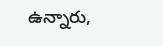ఉన్నారు,